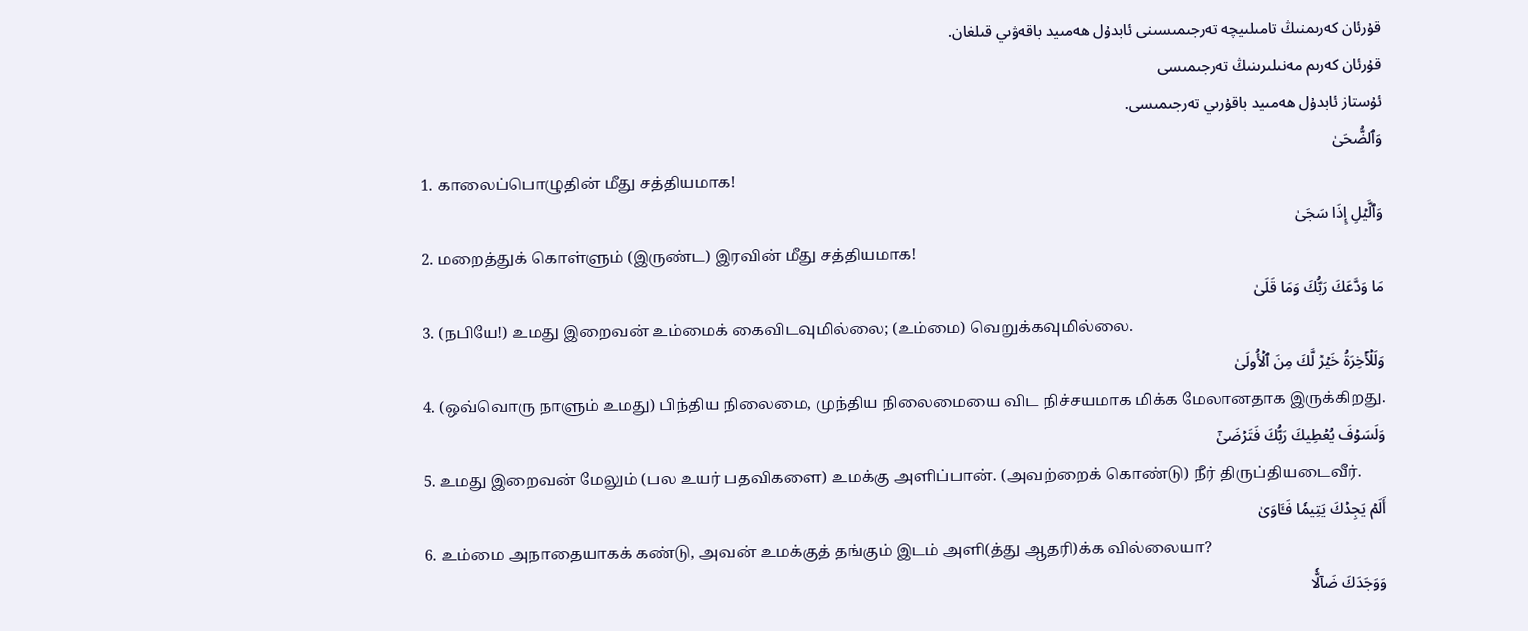قۇرئان كەرىمنىڭ تامىلىيچە تەرجىمىسىنى ئابدۇل ھەمىيد باقەۋىي قىلغان.
قۇرئان كەرىم مەنىلىرىنىڭ تەرجىمىسى
ئۇستاز ئابدۇل ھەمىيد باقۇرىي تەرجىمىسى.
وَٱلضُّحَىٰ
1. காலைப்பொழுதின் மீது சத்தியமாக!
وَٱلَّيۡلِ إِذَا سَجَىٰ
2. மறைத்துக் கொள்ளும் (இருண்ட) இரவின் மீது சத்தியமாக!
مَا وَدَّعَكَ رَبُّكَ وَمَا قَلَىٰ
3. (நபியே!) உமது இறைவன் உம்மைக் கைவிடவுமில்லை; (உம்மை) வெறுக்கவுமில்லை.
وَلَلۡأٓخِرَةُ خَيۡرٞ لَّكَ مِنَ ٱلۡأُولَىٰ
4. (ஒவ்வொரு நாளும் உமது) பிந்திய நிலைமை, முந்திய நிலைமையை விட நிச்சயமாக மிக்க மேலானதாக இருக்கிறது.
وَلَسَوۡفَ يُعۡطِيكَ رَبُّكَ فَتَرۡضَىٰٓ
5. உமது இறைவன் மேலும் (பல உயர் பதவிகளை) உமக்கு அளிப்பான். (அவற்றைக் கொண்டு) நீர் திருப்தியடைவீர்.
أَلَمۡ يَجِدۡكَ يَتِيمٗا فَـَٔاوَىٰ
6. உம்மை அநாதையாகக் கண்டு, அவன் உமக்குத் தங்கும் இடம் அளி(த்து ஆதரி)க்க வில்லையா?
وَوَجَدَكَ ضَآلّٗا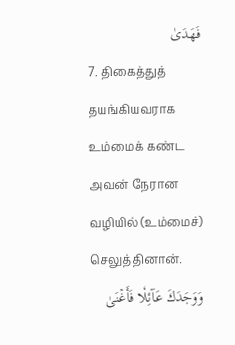فَهَدَىٰ
7. திகைத்துத் தயங்கியவராக உம்மைக் கண்ட அவன் நேரான வழியில் (உம்மைச்) செலுத்தினான்.
وَوَجَدَكَ عَآئِلٗا فَأَغۡنَىٰ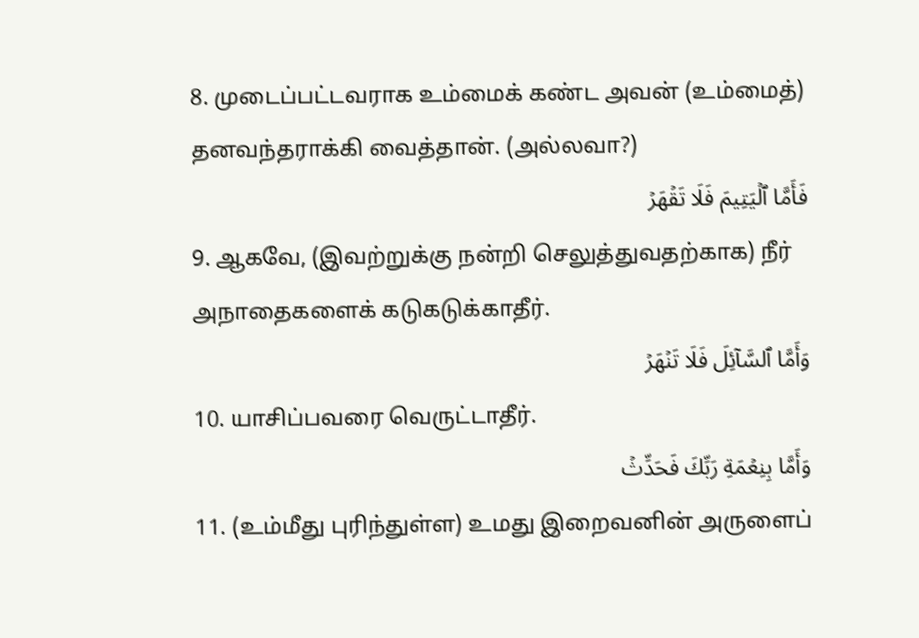8. முடைப்பட்டவராக உம்மைக் கண்ட அவன் (உம்மைத்) தனவந்தராக்கி வைத்தான். (அல்லவா?)
فَأَمَّا ٱلۡيَتِيمَ فَلَا تَقۡهَرۡ
9. ஆகவே, (இவற்றுக்கு நன்றி செலுத்துவதற்காக) நீர் அநாதைகளைக் கடுகடுக்காதீர்.
وَأَمَّا ٱلسَّآئِلَ فَلَا تَنۡهَرۡ
10. யாசிப்பவரை வெருட்டாதீர்.
وَأَمَّا بِنِعۡمَةِ رَبِّكَ فَحَدِّثۡ
11. (உம்மீது புரிந்துள்ள) உமது இறைவனின் அருளைப்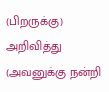(பிறருக்கு) அறிவித்து (அவனுக்கு நன்றி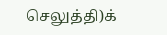செலுத்தி)க்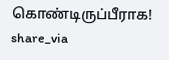கொண்டிருப்பீராக!
share_via